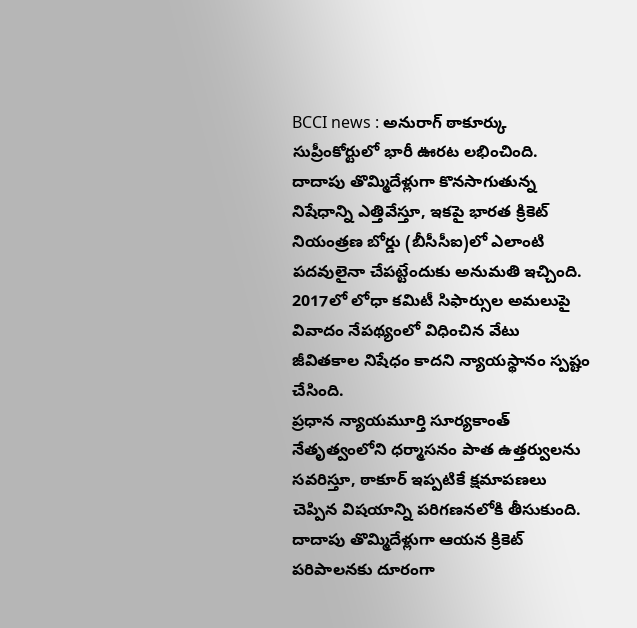BCCI news : అనురాగ్ ఠాకూర్కు సుప్రీంకోర్టులో భారీ ఊరట లభించింది. దాదాపు తొమ్మిదేళ్లుగా కొనసాగుతున్న నిషేధాన్ని ఎత్తివేస్తూ, ఇకపై భారత క్రికెట్ నియంత్రణ బోర్డు (బీసీసీఐ)లో ఎలాంటి పదవులైనా చేపట్టేందుకు అనుమతి ఇచ్చింది. 2017లో లోధా కమిటీ సిఫార్సుల అమలుపై వివాదం నేపథ్యంలో విధించిన వేటు జీవితకాల నిషేధం కాదని న్యాయస్థానం స్పష్టం చేసింది.
ప్రధాన న్యాయమూర్తి సూర్యకాంత్ నేతృత్వంలోని ధర్మాసనం పాత ఉత్తర్వులను సవరిస్తూ, ఠాకూర్ ఇప్పటికే క్షమాపణలు చెప్పిన విషయాన్ని పరిగణనలోకి తీసుకుంది. దాదాపు తొమ్మిదేళ్లుగా ఆయన క్రికెట్ పరిపాలనకు దూరంగా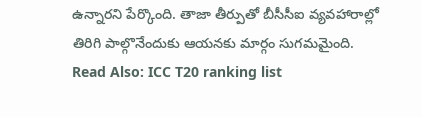ఉన్నారని పేర్కొంది. తాజా తీర్పుతో బీసీసీఐ వ్యవహారాల్లో తిరిగి పాల్గొనేందుకు ఆయనకు మార్గం సుగమమైంది.
Read Also: ICC T20 ranking list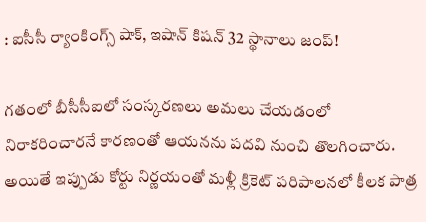: ఐసీసీ ర్యాంకింగ్స్ షాక్, ఇషాన్ కిషన్ 32 స్థానాలు జంప్!

గతంలో బీసీసీఐలో సంస్కరణలు అమలు చేయడంలో నిరాకరించారనే కారణంతో ఆయనను పదవి నుంచి తొలగించారు. అయితే ఇప్పుడు కోర్టు నిర్ణయంతో మళ్లీ క్రికెట్ పరిపాలనలో కీలక పాత్ర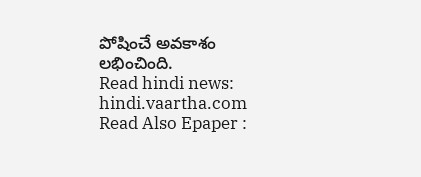పోషించే అవకాశం లభించింది.
Read hindi news: hindi.vaartha.com
Read Also Epaper :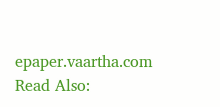epaper.vaartha.com
Read Also: